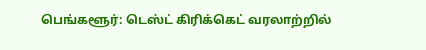பெங்களூர்: டெஸ்ட் கிரிக்கெட் வரலாற்றில்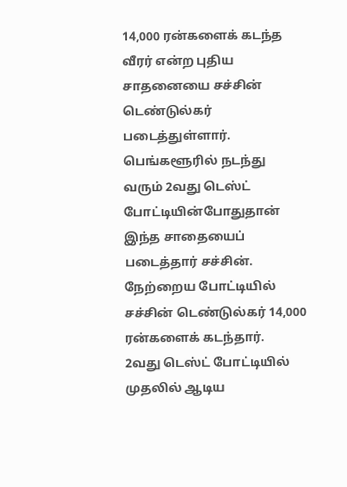14,000 ரன்களைக் கடந்த வீரர் என்ற புதிய சாதனையை சச்சின் டெண்டுல்கர் படைத்துள்ளார்.
பெங்களூரில் நடந்து வரும் 2வது டெஸ்ட் போட்டியின்போதுதான் இந்த சாதையைப் படைத்தார் சச்சின். நேற்றைய போட்டியில் சச்சின் டெண்டுல்கர் 14,000 ரன்களைக் கடந்தார்.
2வது டெஸ்ட் போட்டியில் முதலில் ஆடிய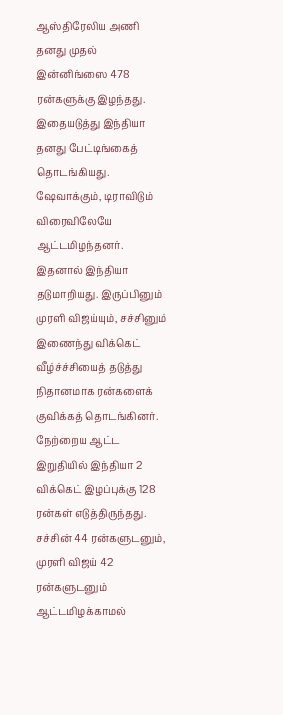ஆஸ்திரேலிய அணி தனது முதல் இன்னிங்ஸை 478 ரன்களுக்கு இழந்தது.
இதையடுத்து இந்தியா தனது பேட்டிங்கைத் தொடங்கியது. ஷேவாக்கும், டிராவிடும் விரைவிலேயே ஆட்டமிழந்தனர். இதனால் இந்தியா தடுமாறியது. இருப்பினும் முரளி விஜய்யும், சச்சினும் இணைந்து விக்கெட் வீழ்ச்ச்சியைத் தடுத்து நிதானமாக ரன்களைக் குவிக்கத் தொடங்கினர்.
நேற்றைய ஆட்ட இறுதியில் இந்தியா 2 விக்கெட் இழப்புக்கு 128 ரன்கள் எடுத்திருந்தது. சச்சின் 44 ரன்களுடனும், முரளி விஜய் 42 ரன்களுடனும் ஆட்டமிழக்காமல்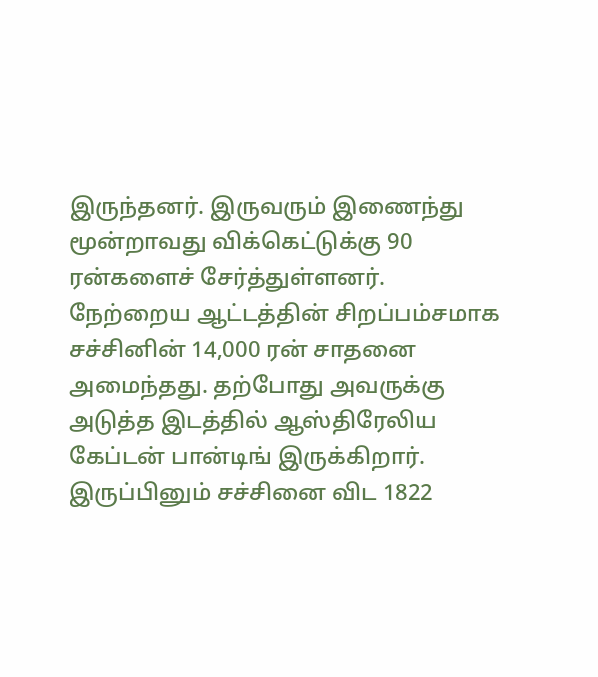இருந்தனர். இருவரும் இணைந்து மூன்றாவது விக்கெட்டுக்கு 90 ரன்களைச் சேர்த்துள்ளனர்.
நேற்றைய ஆட்டத்தின் சிறப்பம்சமாக சச்சினின் 14,000 ரன் சாதனை அமைந்தது. தற்போது அவருக்கு அடுத்த இடத்தில் ஆஸ்திரேலிய கேப்டன் பான்டிங் இருக்கிறார். இருப்பினும் சச்சினை விட 1822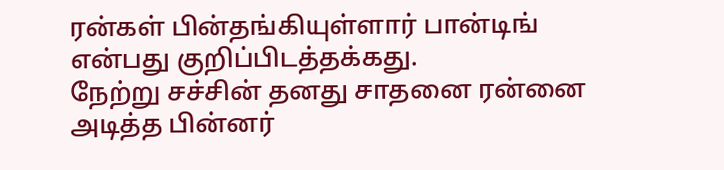ரன்கள் பின்தங்கியுள்ளார் பான்டிங் என்பது குறிப்பிடத்தக்கது.
நேற்று சச்சின் தனது சாதனை ரன்னை அடித்த பின்னர்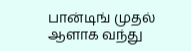பான்டிங் முதல் ஆளாக வந்து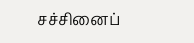சச்சினைப்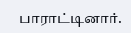பாராட்டினார்.